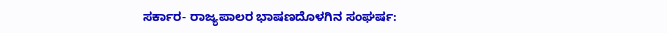ಸರ್ಕಾರ- ರಾಜ್ಯಪಾಲರ ಭಾಷಣದೊಳಗಿನ ಸಂಘರ್ಷ: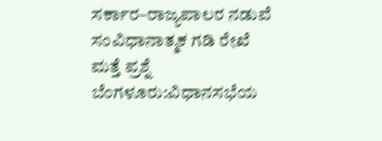ಸರ್ಕಾರ–ರಾಜ್ಯಪಾಲರ ನಡುವೆ ಸಂವಿಧಾನಾತ್ಮಕ ಗಡಿ ರೇಖೆ ಮತ್ತೆ ಪ್ರಶ್ನೆ ಬೆಂಗಳೂರು:ವಿಧಾನಸಭೆಯ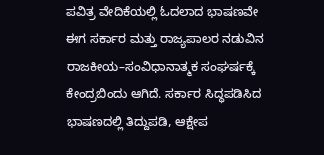ಪವಿತ್ರ ವೇದಿಕೆಯಲ್ಲಿ ಓದಲಾದ ಭಾಷಣವೇ ಈಗ ಸರ್ಕಾರ ಮತ್ತು ರಾಜ್ಯಪಾಲರ ನಡುವಿನ ರಾಜಕೀಯ–ಸಂವಿಧಾನಾತ್ಮಕ ಸಂಘರ್ಷಕ್ಕೆ ಕೇಂದ್ರಬಿಂದು ಆಗಿದೆ. ಸರ್ಕಾರ ಸಿದ್ಧಪಡಿಸಿದ ಭಾಷಣದಲ್ಲಿ ತಿದ್ದುಪಡಿ, ಆಕ್ಷೇಪ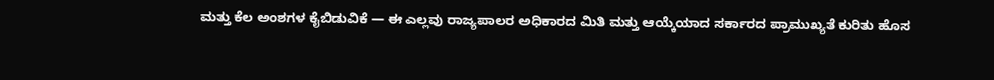ಮತ್ತು ಕೆಲ ಅಂಶಗಳ ಕೈಬಿಡುವಿಕೆ — ಈ ಎಲ್ಲವು ರಾಜ್ಯಪಾಲರ ಅಧಿಕಾರದ ಮಿತಿ ಮತ್ತು ಆಯ್ಕೆಯಾದ ಸರ್ಕಾರದ ಪ್ರಾಮುಖ್ಯತೆ ಕುರಿತು ಹೊಸ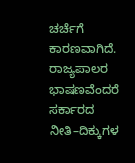ಚರ್ಚೆಗೆ ಕಾರಣವಾಗಿದೆ. ರಾಜ್ಯಪಾಲರ ಭಾಷಣವೆಂದರೆ ಸರ್ಕಾರದ ನೀತಿ–ದಿಕ್ಕುಗಳ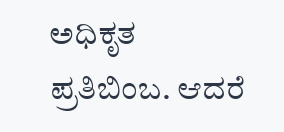ಅಧಿಕೃತ ಪ್ರತಿಬಿಂಬ. ಆದರೆ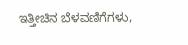ಇತ್ತೀಚಿನ ಬೆಳವಣಿಗೆಗಳು,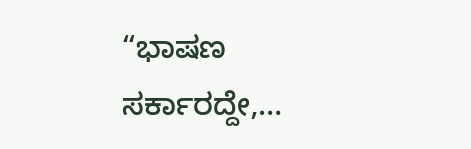“ಭಾಷಣ ಸರ್ಕಾರದ್ದೇ,…